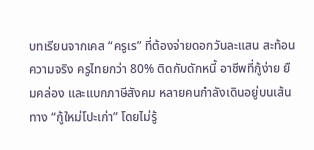บทเรียนจากเคส “ครูเร” ที่ต้องจ่ายดอกวันละแสน สะท้อนความจริง ครูไทยกว่า 80% ติดกับดักหนี้ อาชีพที่กู้ง่าย ยืมคล่อง และแบกภาษีสังคม หลายคนกำลังเดินอยู่บนเส้นทาง “กู้ใหม่โปะเก่า” โดยไม่รู้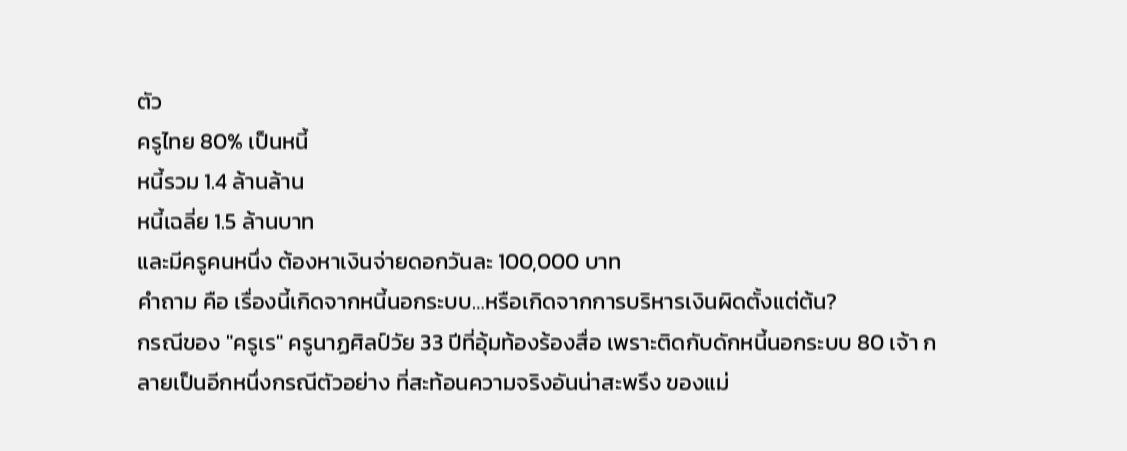ตัว
ครูไทย 80% เป็นหนี้
หนี้รวม 1.4 ล้านล้าน
หนี้เฉลี่ย 1.5 ล้านบาท
และมีครูคนหนึ่ง ต้องหาเงินจ่ายดอกวันละ 100,000 บาท
คำถาม คือ เรื่องนี้เกิดจากหนี้นอกระบบ…หรือเกิดจากการบริหารเงินผิดตั้งแต่ต้น?
กรณีของ "ครูเร" ครูนาฏศิลป์วัย 33 ปีที่อุ้มท้องร้องสื่อ เพราะติดกับดักหนี้นอกระบบ 80 เจ้า กลายเป็นอีกหนึ่งกรณีตัวอย่าง ที่สะท้อนความจริงอันน่าสะพรึง ของแม่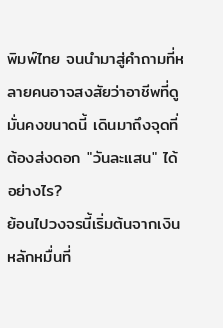พิมพ์ไทย จนนำมาสู่คำถามที่หลายคนอาจสงสัยว่าอาชีพที่ดูมั่นคงขนาดนี้ เดินมาถึงจุดที่ต้องส่งดอก "วันละแสน" ได้อย่างไร?
ย้อนไปวงจรนี้เริ่มต้นจากเงินหลักหมื่นที่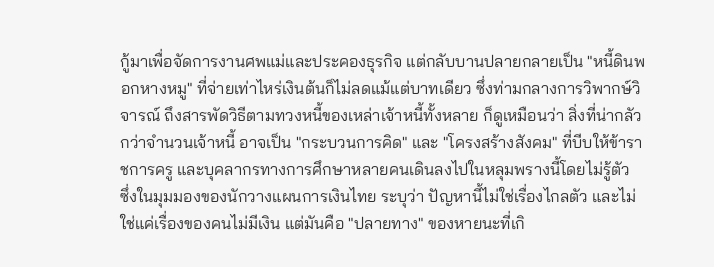กู้มาเพื่อจัดการงานศพแม่และประคองธุรกิจ แต่กลับบานปลายกลายเป็น "หนี้ดินพอกหางหมู" ที่จ่ายเท่าไหร่เงินต้นก็ไม่ลดแม้แต่บาทเดียว ซึ่งท่ามกลางการวิพากษ์วิจารณ์ ถึงสารพัดวิธีตามทวงหนี้ของเหล่าเจ้าหนี้ทั้งหลาย ก็ดูเหมือนว่า สิ่งที่น่ากลัวกว่าจำนวนเจ้าหนี้ อาจเป็น "กระบวนการคิด" และ "โครงสร้างสังคม" ที่บีบให้ข้าราชการครู และบุคลากรทางการศึกษาหลายคนเดินลงไปในหลุมพรางนี้โดยไม่รู้ตัว
ซึ่งในมุมมองของนักวางแผนการเงินไทย ระบุว่า ปัญหานี้ไม่ใช่เรื่องไกลตัว และไม่ใช่แค่เรื่องของคนไม่มีเงิน แต่มันคือ "ปลายทาง" ของหายนะที่เกิ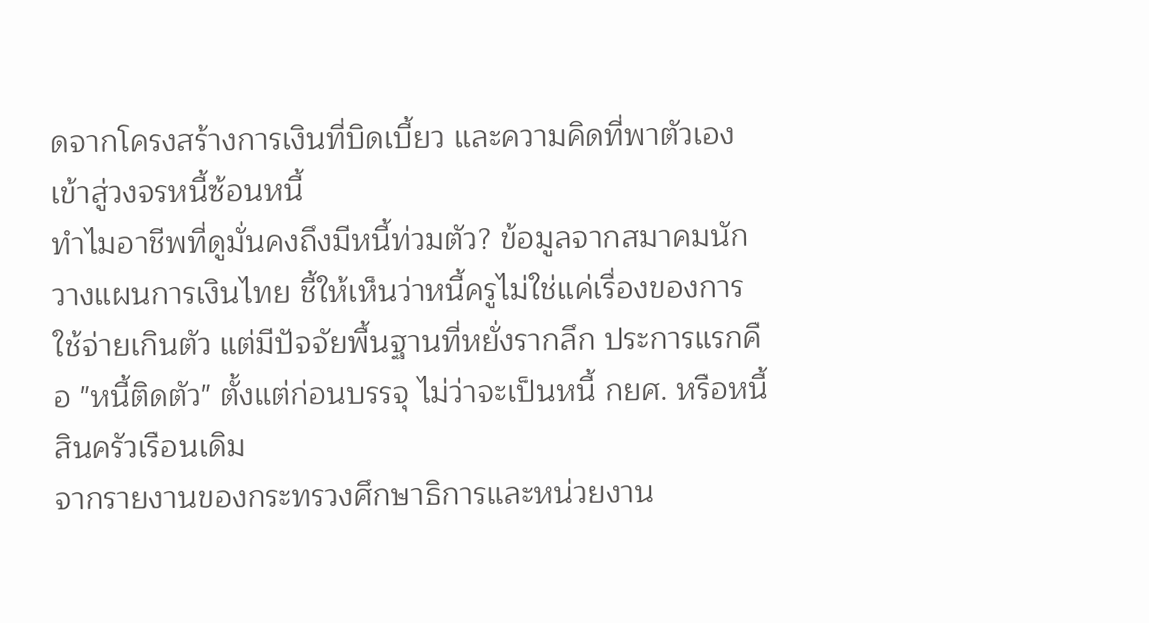ดจากโครงสร้างการเงินที่บิดเบี้ยว และความคิดที่พาตัวเองเข้าสู่วงจรหนี้ซ้อนหนี้
ทำไมอาชีพที่ดูมั่นคงถึงมีหนี้ท่วมตัว? ข้อมูลจากสมาคมนักวางแผนการเงินไทย ชี้ให้เห็นว่าหนี้ครูไม่ใช่แค่เรื่องของการใช้จ่ายเกินตัว แต่มีปัจจัยพื้นฐานที่หยั่งรากลึก ประการแรกคือ "หนี้ติดตัว" ตั้งแต่ก่อนบรรจุ ไม่ว่าจะเป็นหนี้ กยศ. หรือหนี้สินครัวเรือนเดิม
จากรายงานของกระทรวงศึกษาธิการและหน่วยงาน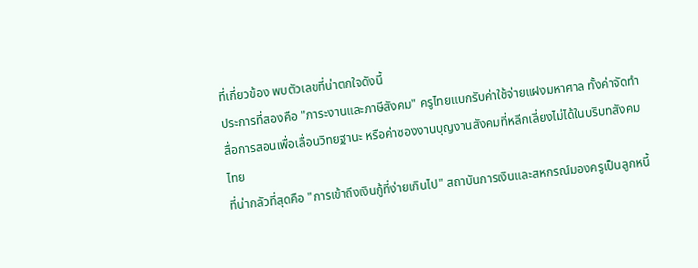ที่เกี่ยวข้อง พบตัวเลขที่น่าตกใจดังนี้
ประการที่สองคือ "ภาระงานและภาษีสังคม" ครูไทยแบกรับค่าใช้จ่ายแฝงมหาศาล ทั้งค่าจัดทำสื่อการสอนเพื่อเลื่อนวิทยฐานะ หรือค่าซองงานบุญงานสังคมที่หลีกเลี่ยงไม่ได้ในบริบทสังคมไทย
ที่น่ากลัวที่สุดคือ "การเข้าถึงเงินกู้ที่ง่ายเกินไป" สถาบันการเงินและสหกรณ์มองครูเป็นลูกหนี้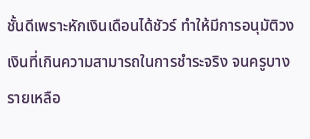ชั้นดีเพราะหักเงินเดือนได้ชัวร์ ทำให้มีการอนุมัติวงเงินที่เกินความสามารถในการชำระจริง จนครูบางรายเหลือ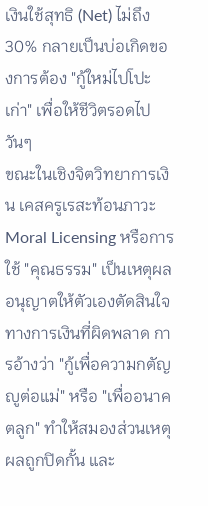เงินใช้สุทธิ (Net) ไม่ถึง 30% กลายเป็นบ่อเกิดของการต้อง "กู้ใหม่ไปโปะเก่า" เพื่อให้ชีวิตรอดไปวันๆ
ขณะในเชิงจิตวิทยาการเงิน เคสครูเรสะท้อนภาวะ Moral Licensing หรือการใช้ "คุณธรรม" เป็นเหตุผลอนุญาตให้ตัวเองตัดสินใจทางการเงินที่ผิดพลาด การอ้างว่า "กู้เพื่อความกตัญญูต่อแม่" หรือ "เพื่ออนาคตลูก" ทำให้สมองส่วนเหตุผลถูกปิดกั้น และ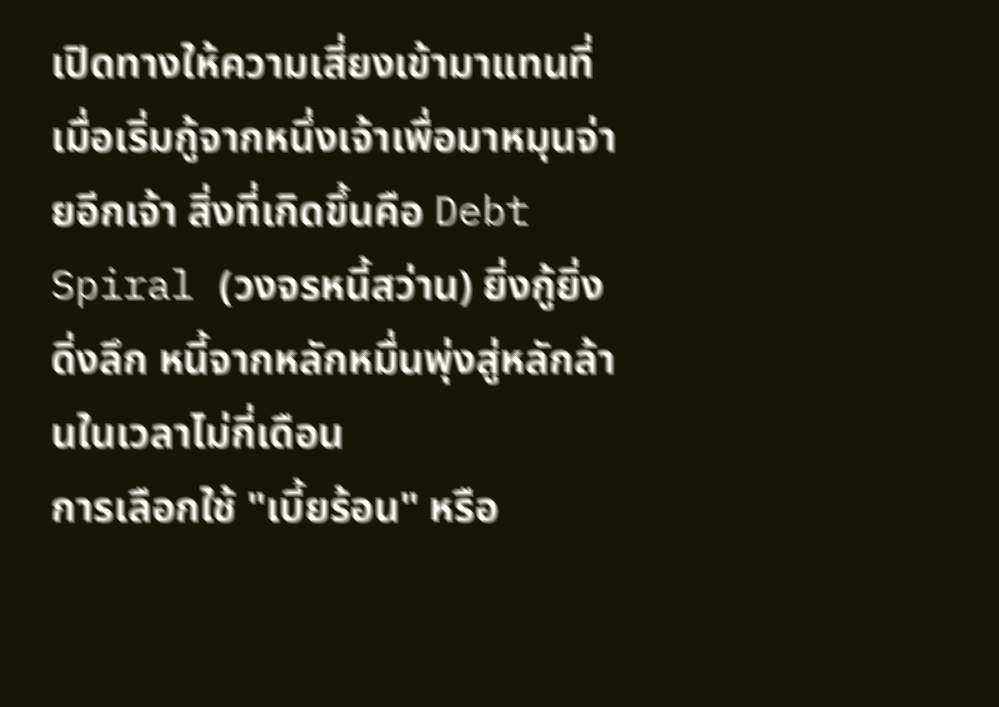เปิดทางให้ความเสี่ยงเข้ามาแทนที่
เมื่อเริ่มกู้จากหนึ่งเจ้าเพื่อมาหมุนจ่ายอีกเจ้า สิ่งที่เกิดขึ้นคือ Debt Spiral (วงจรหนี้สว่าน) ยิ่งกู้ยิ่งดิ่งลึก หนี้จากหลักหมื่นพุ่งสู่หลักล้านในเวลาไม่กี่เดือน
การเลือกใช้ "เบี้ยร้อน" หรือ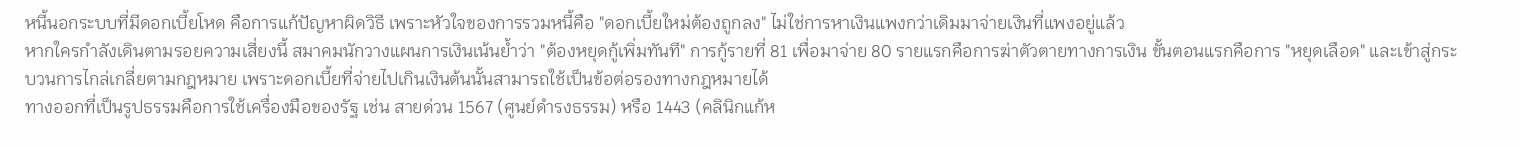หนี้นอกระบบที่มีดอกเบี้ยโหด คือการแก้ปัญหาผิดวิธี เพราะหัวใจของการรวมหนี้คือ "ดอกเบี้ยใหม่ต้องถูกลง" ไม่ใช่การหาเงินแพงกว่าเดิมมาจ่ายเงินที่แพงอยู่แล้ว
หากใครกำลังเดินตามรอยความเสี่ยงนี้ สมาคมนักวางแผนการเงินเน้นย้ำว่า "ต้องหยุดกู้เพิ่มทันที" การกู้รายที่ 81 เพื่อมาจ่าย 80 รายแรกคือการฆ่าตัวตายทางการเงิน ขั้นตอนแรกคือการ "หยุดเลือด" และเข้าสู่กระบวนการไกล่เกลี่ยตามกฎหมาย เพราะดอกเบี้ยที่จ่ายไปเกินเงินต้นนั้นสามารถใช้เป็นข้อต่อรองทางกฎหมายได้
ทางออกที่เป็นรูปธรรมคือการใช้เครื่องมือของรัฐ เช่น สายด่วน 1567 (ศูนย์ดำรงธรรม) หรือ 1443 (คลินิกแก้ห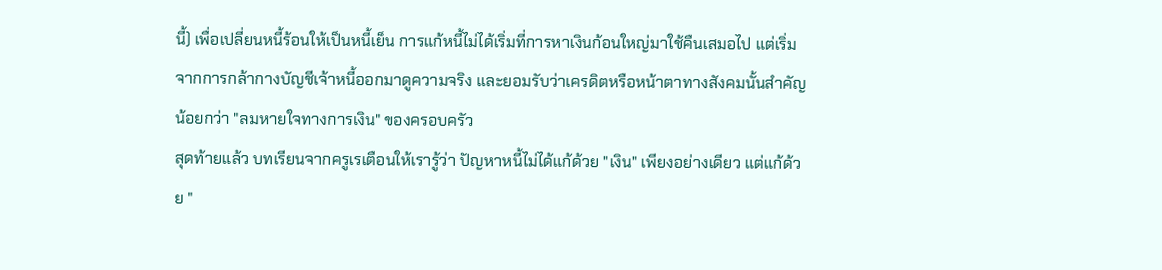นี้) เพื่อเปลี่ยนหนี้ร้อนให้เป็นหนี้เย็น การแก้หนี้ไม่ได้เริ่มที่การหาเงินก้อนใหญ่มาใช้คืนเสมอไป แต่เริ่มจากการกล้ากางบัญชีเจ้าหนี้ออกมาดูความจริง และยอมรับว่าเครดิตหรือหน้าตาทางสังคมนั้นสำคัญน้อยกว่า "ลมหายใจทางการเงิน" ของครอบครัว
สุดท้ายแล้ว บทเรียนจากครูเรเตือนให้เรารู้ว่า ปัญหาหนี้ไม่ได้แก้ด้วย "เงิน" เพียงอย่างเดียว แต่แก้ด้วย "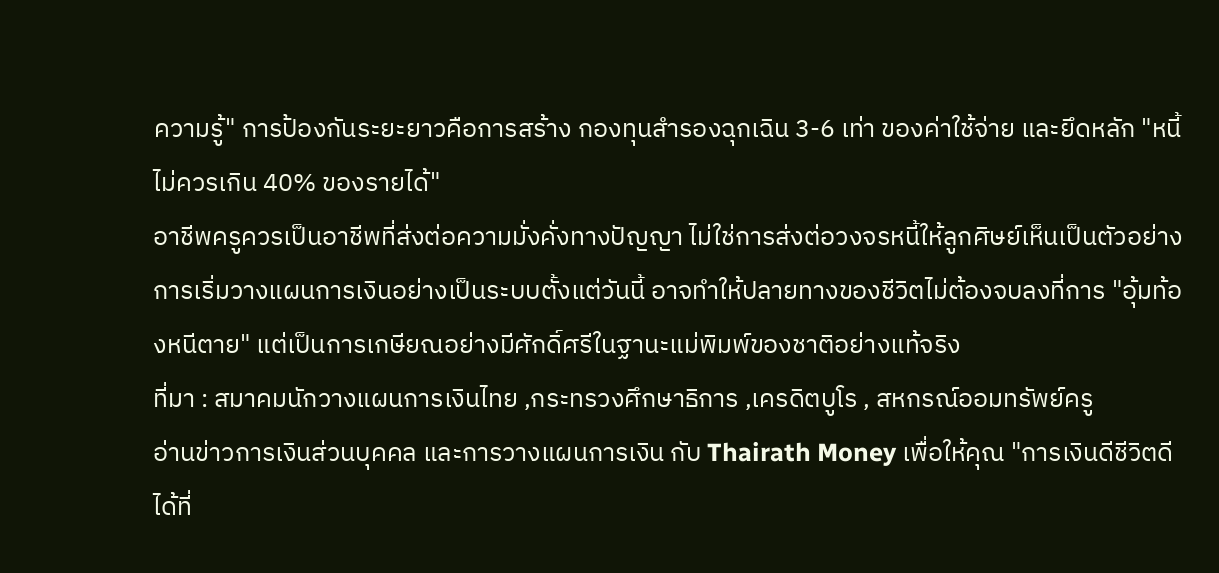ความรู้" การป้องกันระยะยาวคือการสร้าง กองทุนสำรองฉุกเฉิน 3-6 เท่า ของค่าใช้จ่าย และยึดหลัก "หนี้ไม่ควรเกิน 40% ของรายได้"
อาชีพครูควรเป็นอาชีพที่ส่งต่อความมั่งคั่งทางปัญญา ไม่ใช่การส่งต่อวงจรหนี้ให้ลูกศิษย์เห็นเป็นตัวอย่าง การเริ่มวางแผนการเงินอย่างเป็นระบบตั้งแต่วันนี้ อาจทำให้ปลายทางของชีวิตไม่ต้องจบลงที่การ "อุ้มท้องหนีตาย" แต่เป็นการเกษียณอย่างมีศักดิ์ศรีในฐานะแม่พิมพ์ของชาติอย่างแท้จริง
ที่มา : สมาคมนักวางแผนการเงินไทย ,กระทรวงศึกษาธิการ ,เครดิตบูโร , สหกรณ์ออมทรัพย์ครู
อ่านข่าวการเงินส่วนบุคคล และการวางแผนการเงิน กับ Thairath Money เพื่อให้คุณ "การเงินดีชีวิตดีได้ที่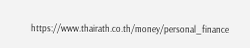https://www.thairath.co.th/money/personal_finance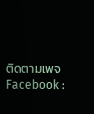ติดตามเพจ Facebook :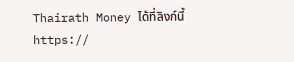Thairath Money ได้ที่ลิงก์นี้ https://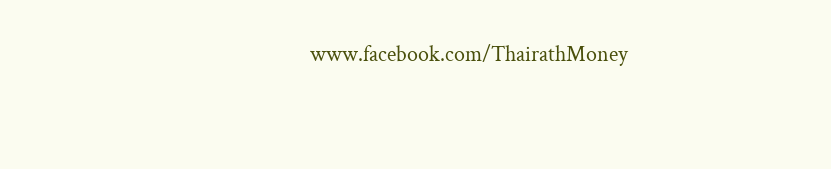www.facebook.com/ThairathMoney